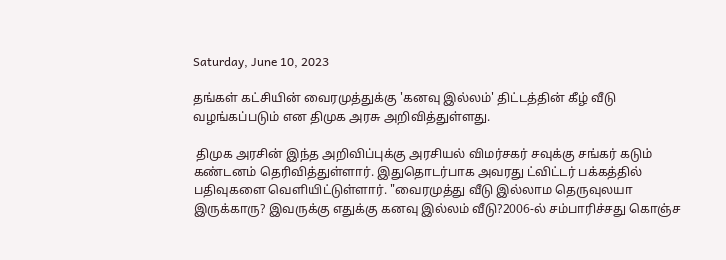Saturday, June 10, 2023

தங்கள் கட்சியின் வைரமுத்துக்கு 'கனவு இல்லம்' திட்டத்தின் கீழ் வீடு வழங்கப்படும் என திமுக அரசு அறிவித்துள்ளது.

 திமுக அரசின் இந்த அறிவிப்புக்கு அரசியல் விமர்சகர் சவுக்கு சங்கர் கடும் கண்டனம் தெரிவித்துள்ளார். இதுதொடர்பாக அவரது ட்விட்டர் பக்கத்தில் பதிவுகளை வெளியிட்டுள்ளார். "வைரமுத்து வீடு இல்லாம தெருவுலயா இருக்காரு? இவருக்கு எதுக்கு கனவு இல்லம் வீடு?2006-ல் சம்பாரிச்சது கொஞ்ச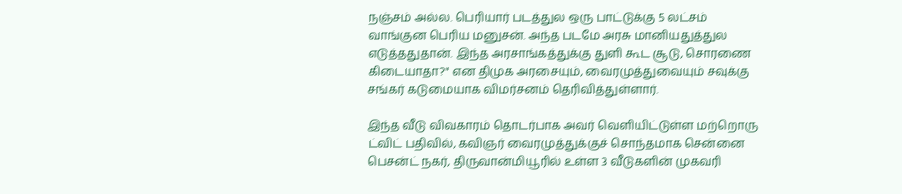நஞ்சம் அல்ல. பெரியார் படத்துல ஒரு பாட்டுக்கு 5 லட்சம் வாங்குன பெரிய மனுசன். அந்த படமே அரசு மானியதுத்துல எடுத்ததுதான். இந்த அரசாங்கத்துக்கு துளி கூட சூடு, சொரணை கிடையாதா?" என திமுக அரசையும், வைரமுத்துவையும் சவுக்கு சங்கர் கடுமையாக விமர்சனம் தெரிவித்துள்ளார்.

இந்த வீடு விவகாரம் தொடர்பாக அவர் வெளியிட்டுள்ள மற்றொரு ட்விட் பதிவில், கவிஞர் வைரமுத்துக்குச் சொந்தமாக சென்னை பெசன்ட் நகர், திருவான்மியூரில் உள்ள 3 வீடுகளின் முகவரி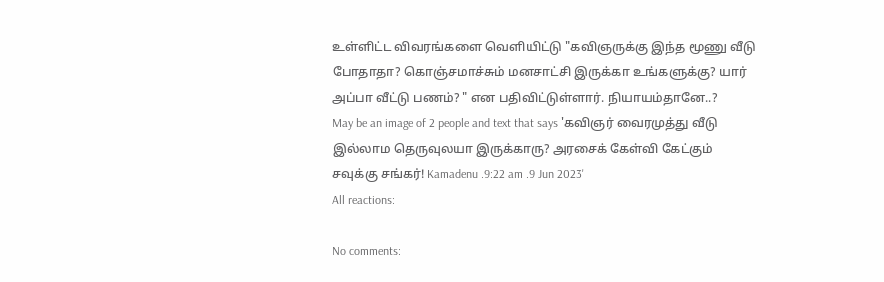உள்ளிட்ட விவரங்களை வெளியிட்டு "கவிஞருக்கு இந்த மூணு வீடு போதாதா? கொஞ்சமாச்சும் மனசாட்சி இருக்கா உங்களுக்கு? யார் அப்பா வீட்டு பணம்? " என பதிவிட்டுள்ளார். நியாயம்தானே..?
May be an image of 2 people and text that says 'கவிஞர் வைரமுத்து வீடு இல்லாம தெருவுலயா இருக்காரு? அரசைக் கேள்வி கேட்கும் சவுக்கு சங்கர்! Kamadenu .9:22 am .9 Jun 2023'
All reactions:

No comments: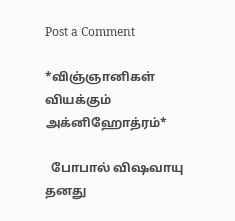Post a Comment

*விஞ்ஞானிகள் வியக்கும் அக்னிஹோத்ரம்*

  போபால் விஷவாயு தனது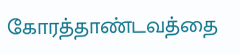கோரத்தாண்டவத்தை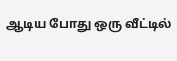ஆடிய போது ஒரு வீட்டில்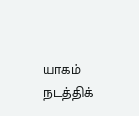யாகம் நடத்திக்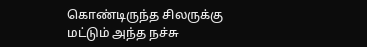கொண்டிருந்த சிலருக்கு மட்டும் அந்த நச்சு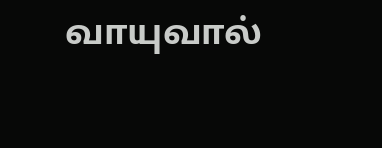வாயுவால்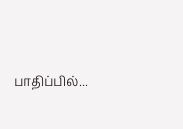பாதிப்பில்...